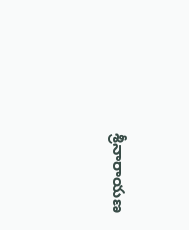శ్రీనారాయణ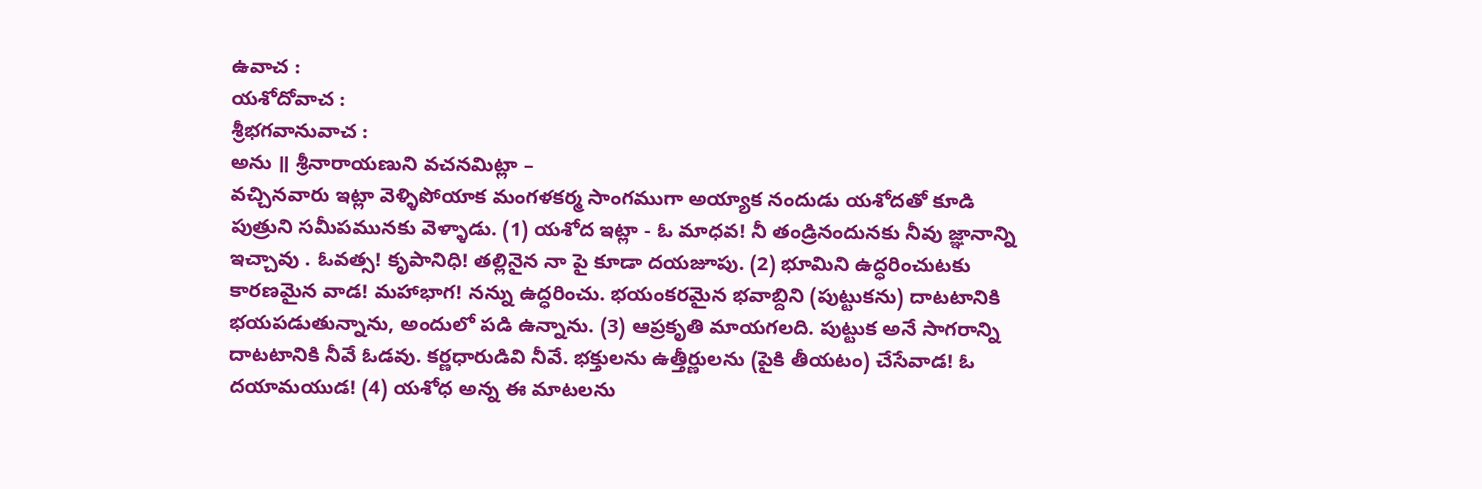ఉవాచ :
యశోదోవాచ :
శ్రీభగవానువాచ :
అను ॥ శ్రీనారాయణుని వచనమిట్లా –
వచ్చినవారు ఇట్లా వెళ్ళిపోయాక మంగళకర్మ సాంగముగా అయ్యాక నందుడు యశోదతో కూడి పుత్రుని సమీపమునకు వెళ్ళాడు. (1) యశోద ఇట్లా - ఓ మాధవ! నీ తండ్రినందునకు నీవు జ్ఞానాన్ని ఇచ్చావు . ఓవత్స! కృపానిధి! తల్లినైన నా పై కూడా దయజూపు. (2) భూమిని ఉద్ధరించుటకు కారణమైన వాడ! మహాభాగ! నన్ను ఉద్ధరించు. భయంకరమైన భవాబ్దిని (పుట్టుకను) దాటటానికి భయపడుతున్నాను, అందులో పడి ఉన్నాను. (3) ఆప్రకృతి మాయగలది. పుట్టుక అనే సాగరాన్ని దాటటానికి నీవే ఓడవు. కర్ణధారుడివి నీవే. భక్తులను ఉత్తీర్ణులను (పైకి తీయటం) చేసేవాడ! ఓ దయామయుడ! (4) యశోధ అన్న ఈ మాటలను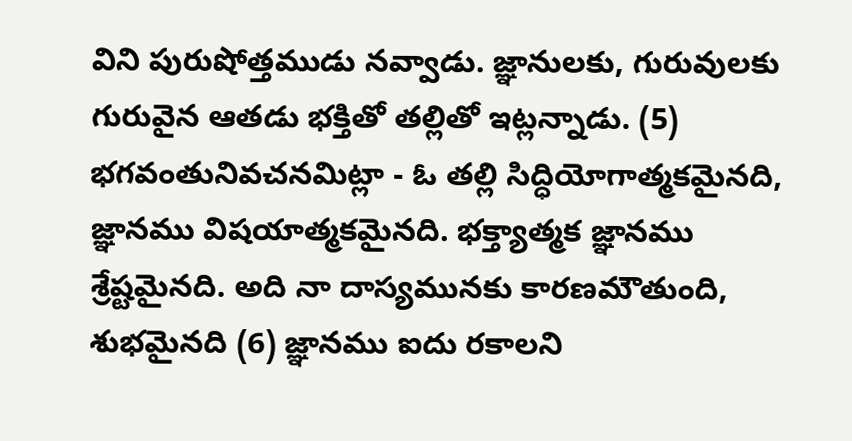విని పురుషోత్తముడు నవ్వాడు. జ్ఞానులకు, గురువులకు గురువైన ఆతడు భక్తితో తల్లితో ఇట్లన్నాడు. (5) భగవంతునివచనమిట్లా - ఓ తల్లి సిద్ధియోగాత్మకమైనది, జ్ఞానము విషయాత్మకమైనది. భక్త్యాత్మక జ్ఞానము శ్రేష్టమైనది. అది నా దాస్యమునకు కారణమౌతుంది, శుభమైనది (6) జ్ఞానము ఐదు రకాలని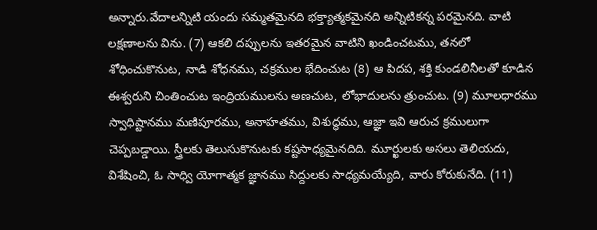అన్నారు.వేదాలన్నిటి యందు సమ్మతమైనది భక్త్యాత్మకమైనది అన్నిటికన్న పరమైనది. వాటి లక్షణాలను విను. (7) ఆకలి దప్పులను ఇతరమైన వాటిని ఖండించటము, తనలో శోధించుకొనుట, నాడి శోధనము, చక్రముల భేదించుట (8) ఆ పిదప, శక్తి కుండలినీలతో కూడిన ఈశ్వరుని చింతించుట ఇంద్రియములను అణచుట, లోభాదులను త్రుంచుట. (9) మూలధారము స్వాధిష్టానము మణిపూరము, అనాహతము, విశుద్ధము, ఆజ్ఞా ఇవి ఆరుచ క్రములుగా చెప్పబడ్డాయి. స్త్రీలకు తెలుసుకొనుటకు కష్టసాధ్యమైనదిది. మూర్ఖులకు అసలు తెలియదు, విశేషించి, ఓ సాధ్వి యోగాత్మక జ్ఞానము సిద్దులకు సాధ్యమయ్యేది, వారు కోరుకునేది. (11)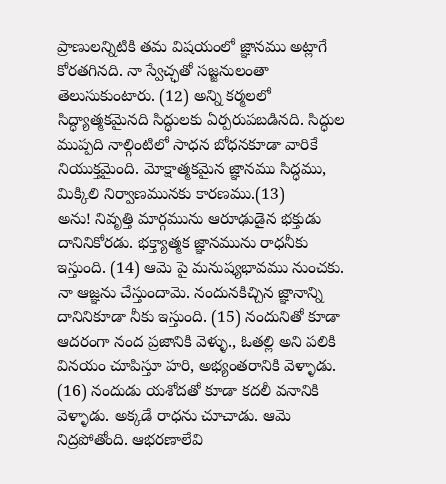ప్రాణులన్నిటికి తమ విషయంలో జ్ఞానము అట్లాగే కోరతగినది. నా స్వేచ్ఛతో సజ్జనులంతా తెలుసుకుంటారు. (12) అన్ని కర్మలలో సిద్ధ్యాత్మకమైనది సిద్ధులకు ఏర్పరుపబడినది. సిద్ధుల ముప్పది నాల్గింటిలో సాధన బోధనకూడా వారికే నియుక్తమైంది. మోక్షాత్మకమైన జ్ఞానము సిద్ధము, మిక్కిలి నిర్వాణమునకు కారణము.(13)
అను! నివృత్తి మార్గమును ఆరూఢుడైన భక్తుడు దానినికోరడు. భక్త్యాత్మక జ్ఞానమును రాధనీకు ఇస్తుంది. (14) ఆమె పై మనుష్యభావము నుంచకు. నా ఆజ్ఞను చేస్తుందామె. నందునకిచ్చిన జ్ఞానాన్ని దానినికూడా నీకు ఇస్తుంది. (15) నందునితో కూడా ఆదరంగా నంద ప్రజానికి వెళ్ళు., ఓతల్లి అని పలికి వినయం చూపిస్తూ హరి, అభ్యంతరానికి వెళ్ళాడు. (16) నందుడు యశోదతో కూడా కదలీ వనానికి వెళ్ళాడు. అక్కడే రాధను చూచాడు. ఆమె నిద్రపోతోంది. ఆభరణాలేవి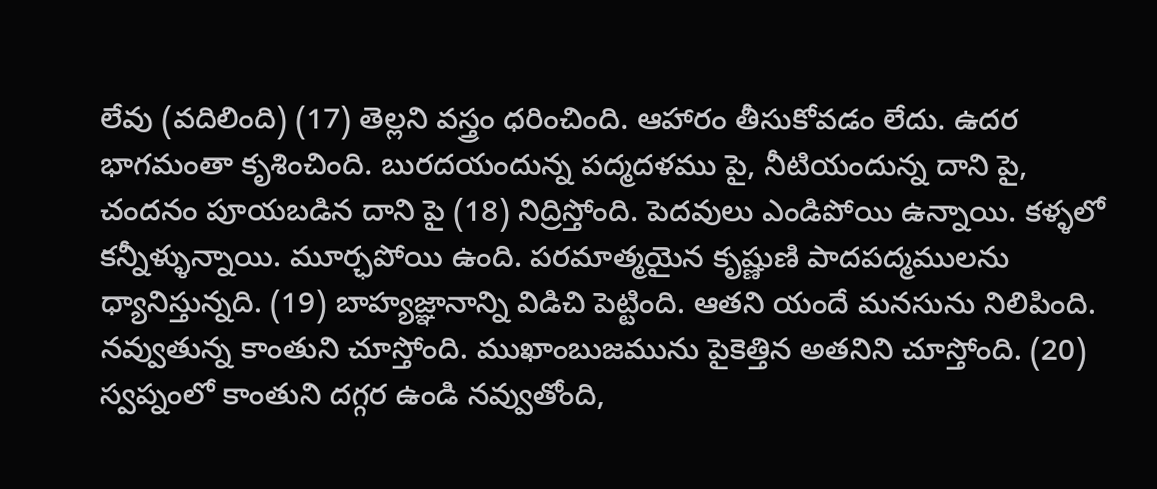లేవు (వదిలింది) (17) తెల్లని వస్త్రం ధరించింది. ఆహారం తీసుకోవడం లేదు. ఉదర భాగమంతా కృశించింది. బురదయందున్న పద్మదళము పై, నీటియందున్న దాని పై, చందనం పూయబడిన దాని పై (18) నిద్రిస్తోంది. పెదవులు ఎండిపోయి ఉన్నాయి. కళ్ళలో కన్నీళ్ళున్నాయి. మూర్ఛపోయి ఉంది. పరమాత్మయైన కృష్ణుణి పాదపద్మములను ధ్యానిస్తున్నది. (19) బాహ్యజ్ఞానాన్ని విడిచి పెట్టింది. ఆతని యందే మనసును నిలిపింది. నవ్వుతున్న కాంతుని చూస్తోంది. ముఖాంబుజమును పైకెత్తిన అతనిని చూస్తోంది. (20) స్వప్నంలో కాంతుని దగ్గర ఉండి నవ్వుతోంది,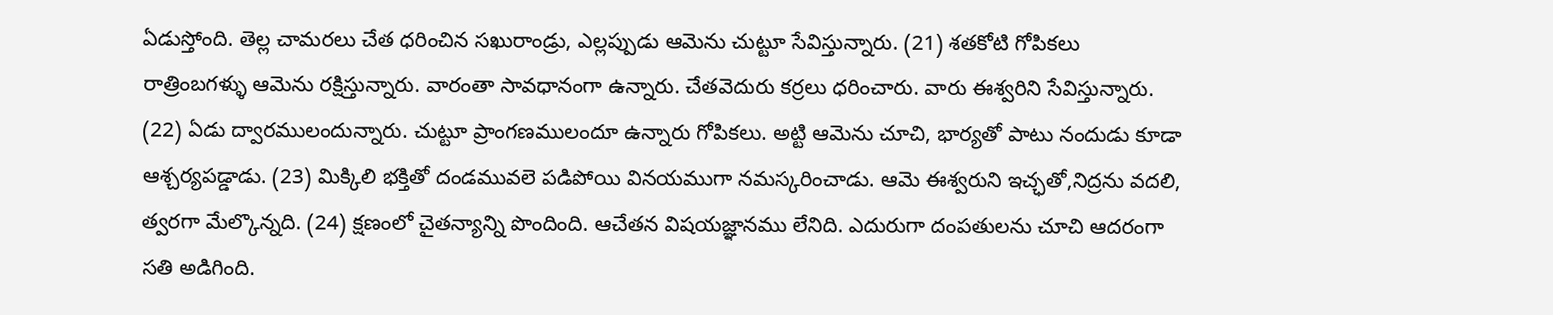ఏడుస్తోంది. తెల్ల చామరలు చేత ధరించిన సఖురాండ్రు, ఎల్లప్పుడు ఆమెను చుట్టూ సేవిస్తున్నారు. (21) శతకోటి గోపికలు రాత్రింబగళ్ళు ఆమెను రక్షిస్తున్నారు. వారంతా సావధానంగా ఉన్నారు. చేతవెదురు కర్రలు ధరించారు. వారు ఈశ్వరిని సేవిస్తున్నారు. (22) ఏడు ద్వారములందున్నారు. చుట్టూ ప్రాంగణములందూ ఉన్నారు గోపికలు. అట్టి ఆమెను చూచి, భార్యతో పాటు నందుడు కూడా ఆశ్చర్యపడ్డాడు. (23) మిక్కిలి భక్తితో దండమువలె పడిపోయి వినయముగా నమస్కరించాడు. ఆమె ఈశ్వరుని ఇచ్ఛతో,నిద్రను వదలి, త్వరగా మేల్కొన్నది. (24) క్షణంలో చైతన్యాన్ని పొందింది. ఆచేతన విషయజ్ఞానము లేనిది. ఎదురుగా దంపతులను చూచి ఆదరంగా సతి అడిగింది.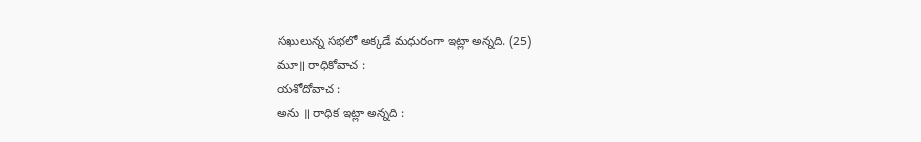సఖులున్న సభలో అక్కడే మధురంగా ఇట్లా అన్నది. (25)
మూ॥ రాధికోవాచ :
యశోదోవాచ :
అను ॥ రాధిక ఇట్లా అన్నది :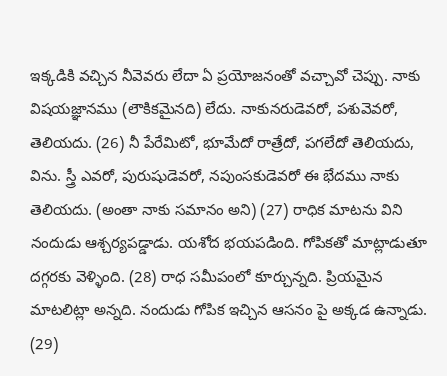ఇక్కడికి వచ్చిన నీవెవరు లేదా ఏ ప్రయోజనంతో వచ్చావో చెప్పు. నాకు విషయజ్ఞానము (లౌకికమైనది) లేదు. నాకునరుడెవరో, పశువెవరో, తెలియదు. (26) నీ పేరేమిటో, భూమేదో రాత్రేదో, పగలేదో తెలియదు, విను. స్త్రీ ఎవరో, పురుషుడెవరో, నపుంసకుడెవరో ఈ భేదము నాకు తెలియదు. (అంతా నాకు సమానం అని) (27) రాధిక మాటను విని నందుడు ఆశ్చర్యపడ్డాడు. యశోద భయపడింది. గోపికతో మాట్లాడుతూ దగ్గరకు వెళ్ళింది. (28) రాధ సమీపంలో కూర్చున్నది. ప్రియమైన మాటలిట్లా అన్నది. నందుడు గోపిక ఇచ్చిన ఆసనం పై అక్కడ ఉన్నాడు. (29)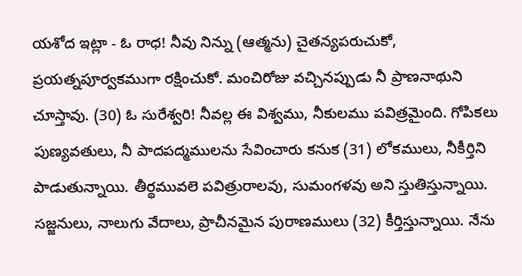యశోద ఇట్లా - ఓ రాధ! నీవు నిన్ను (ఆత్మను) చైతన్యపరుచుకో, ప్రయత్నపూర్వకముగా రక్షించుకో. మంచిరోజు వచ్చినప్పుడు నీ ప్రాణనాథుని చూస్తావు. (30) ఓ సురేశ్వరి! నీవల్ల ఈ విశ్వము, నీకులము పవిత్రమైంది. గోపికలు పుణ్యవతులు, నీ పాదపద్మములను సేవించారు కనుక (31) లోకములు, నీకీర్తిని పాడుతున్నాయి. తీర్థమువలె పవిత్రురాలవు, సుమంగళవు అని స్తుతిస్తున్నాయి. సజ్జనులు, నాలుగు వేదాలు, ప్రాచీనమైన పురాణములు (32) కీర్తిస్తున్నాయి. నేను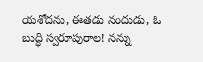యశోదను, ఈతడు నందుడు, ఓ బుద్ధి స్వరూపురాల! నన్ను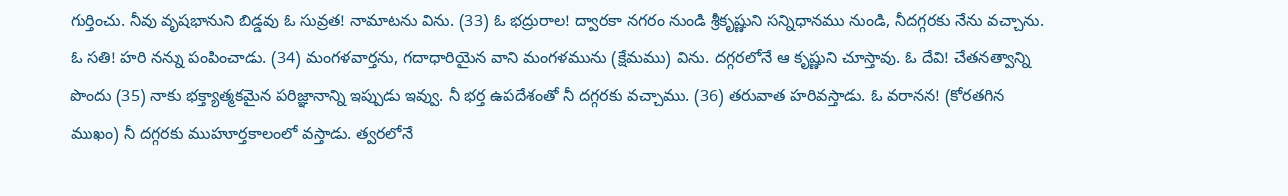గుర్తించు. నీవు వృషభానుని బిడ్డవు ఓ సువ్రత! నామాటను విను. (33) ఓ భద్రురాల! ద్వారకా నగరం నుండి శ్రీకృష్ణుని సన్నిధానము నుండి, నీదగ్గరకు నేను వచ్చాను. ఓ సతి! హరి నన్ను పంపించాడు. (34) మంగళవార్తను, గదాధారియైన వాని మంగళమును (క్షేమము) విను. దగ్గరలోనే ఆ కృష్ణుని చూస్తావు. ఓ దేవి! చేతనత్వాన్ని పొందు (35) నాకు భక్త్యాత్మకమైన పరిజ్ఞానాన్ని ఇప్పుడు ఇవ్వు. నీ భర్త ఉపదేశంతో నీ దగ్గరకు వచ్చాము. (36) తరువాత హరివస్తాడు. ఓ వరానన! (కోరతగిన ముఖం) నీ దగ్గరకు ముహూర్తకాలంలో వస్తాడు. త్వరలోనే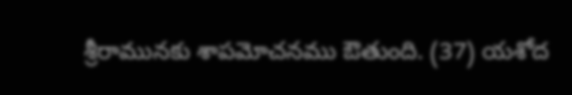శ్రీరామునకు శాపమోచనము ఔతుంది. (37) యశోద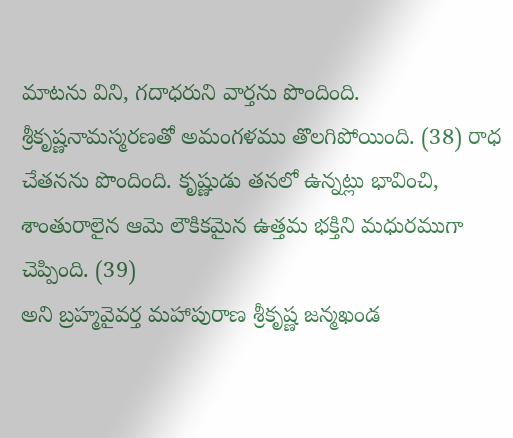మాటను విని, గదాధరుని వార్తను పొందింది. శ్రీకృష్ణనామస్మరణతో అమంగళము తొలగిపోయింది. (38) రాధ చేతనను పొందింది. కృష్ణుడు తనలో ఉన్నట్లు భావించి, శాంతురాలైన ఆమె లౌకికమైన ఉత్తమ భక్తిని మధురముగా చెప్పింది. (39)
అని బ్రహ్మవైవర్త మహాపురాణ శ్రీకృష్ణ జన్మఖండ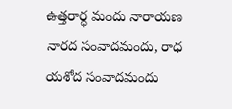ఉత్తరార్ధ మందు నారాయణ నారద సంవాదమందు, రాధ యశోద సంవాదమందు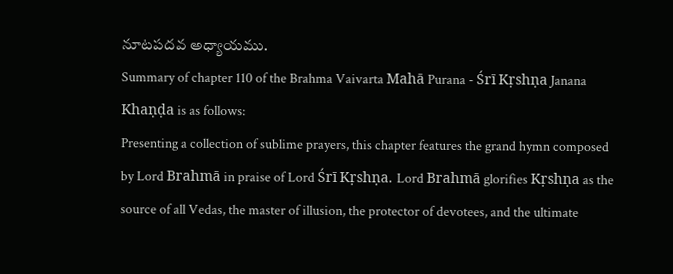నూటపదవ అధ్యాయము.
Summary of chapter 110 of the Brahma Vaivarta Mahā Purana - Śrī Kṛshṇa Janana Khaṇḍa is as follows:
Presenting a collection of sublime prayers, this chapter features the grand hymn composed by Lord Brahmā in praise of Lord Śrī Kṛshṇa. Lord Brahmā glorifies Kṛshṇa as the source of all Vedas, the master of illusion, the protector of devotees, and the ultimate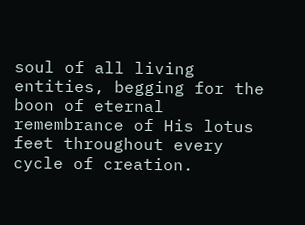soul of all living entities, begging for the boon of eternal remembrance of His lotus feet throughout every cycle of creation.